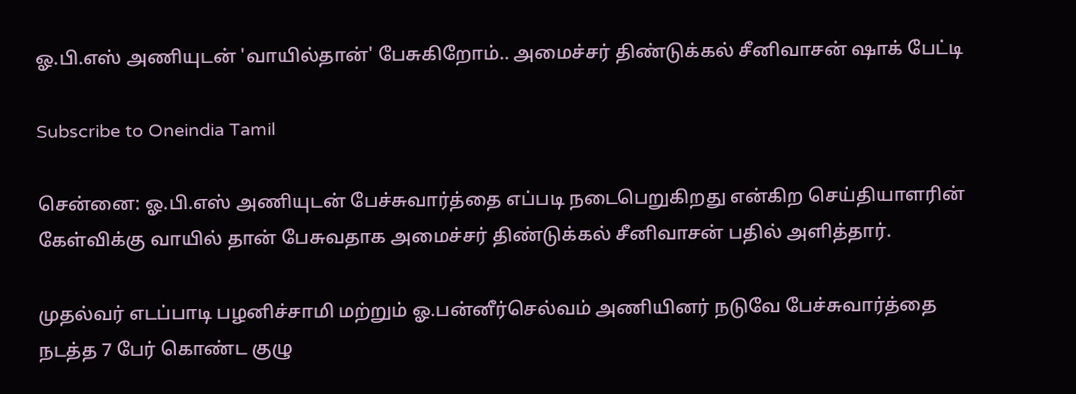ஓ.பி.எஸ் அணியுடன் 'வாயில்தான்' பேசுகிறோம்.. அமைச்சர் திண்டுக்கல் சீனிவாசன் ஷாக் பேட்டி

Subscribe to Oneindia Tamil

சென்னை: ஓ.பி.எஸ் அணியுடன் பேச்சுவார்த்தை எப்படி நடைபெறுகிறது என்கிற செய்தியாளரின் கேள்விக்கு வாயில் தான் பேசுவதாக அமைச்சர் திண்டுக்கல் சீனிவாசன் பதில் அளித்தார்.

முதல்வர் எடப்பாடி பழனிச்சாமி மற்றும் ஓ.பன்னீர்செல்வம் அணியினர் நடுவே பேச்சுவார்த்தை நடத்த 7 பேர் கொண்ட குழு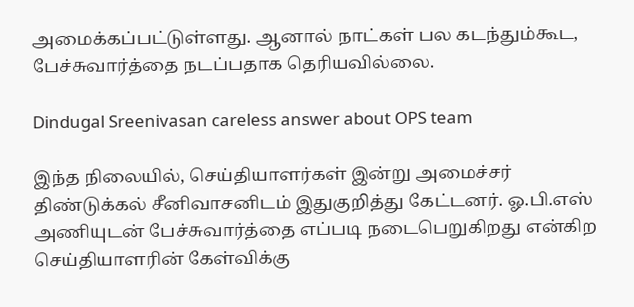அமைக்கப்பட்டுள்ளது. ஆனால் நாட்கள் பல கடந்தும்கூட, பேச்சுவார்த்தை நடப்பதாக தெரியவில்லை.

Dindugal Sreenivasan careless answer about OPS team

இந்த நிலையில், செய்தியாளர்கள் இன்று அமைச்சர் திண்டுக்கல் சீனிவாசனிடம் இதுகுறித்து கேட்டனர். ஓ.பி.எஸ் அணியுடன் பேச்சுவார்த்தை எப்படி நடைபெறுகிறது என்கிற செய்தியாளரின் கேள்விக்கு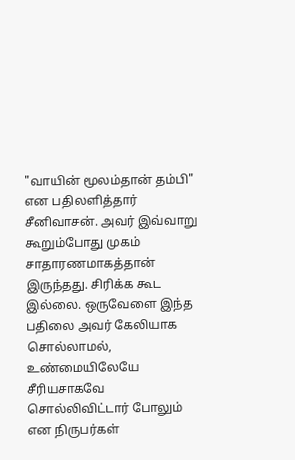"வாயின் மூலம்தான் தம்பி" என பதிலளித்தார் சீனிவாசன். அவர் இவ்வாறு கூறும்போது முகம் சாதாரணமாகத்தான் இருந்தது. சிரிக்க கூட இல்லை. ஒருவேளை இந்த பதிலை அவர் கேலியாக சொல்லாமல், உண்மையிலேயே சீரியசாகவே சொல்லிவிட்டார் போலும் என நிருபர்கள்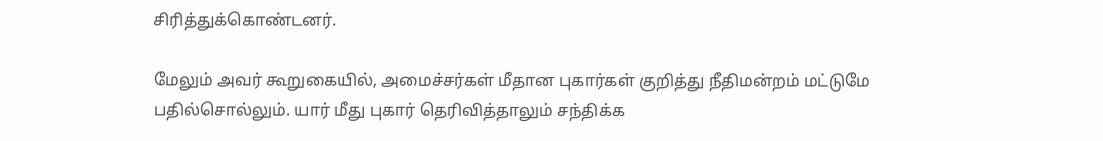சிரித்துக்கொண்டனர்.

மேலும் அவர் கூறுகையில், அமைச்சர்கள் மீதான புகார்கள் குறித்து நீதிமன்றம் மட்டுமே பதில்சொல்லும். யார் மீது புகார் தெரிவித்தாலும் சந்திக்க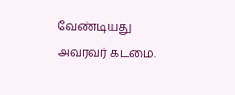வேண்டியது அவரவர் கடமை.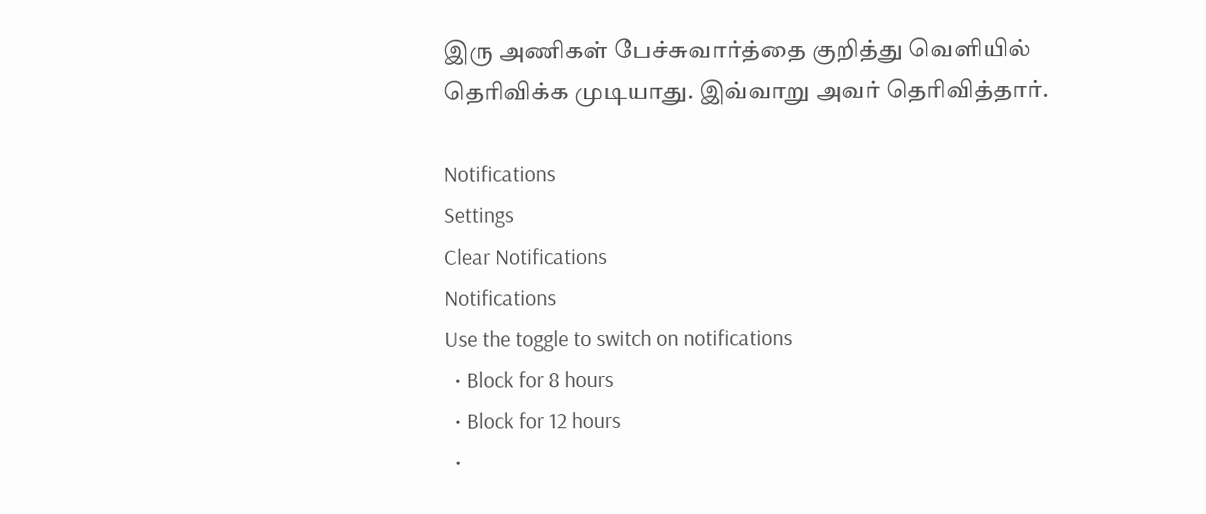இரு அணிகள் பேச்சுவார்த்தை குறித்து வெளியில் தெரிவிக்க முடியாது. இவ்வாறு அவர் தெரிவித்தார்.

Notifications
Settings
Clear Notifications
Notifications
Use the toggle to switch on notifications
  • Block for 8 hours
  • Block for 12 hours
  •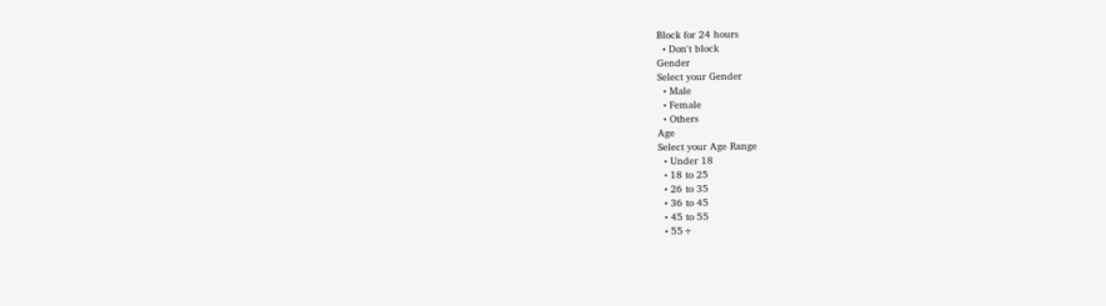Block for 24 hours
  • Don't block
Gender
Select your Gender
  • Male
  • Female
  • Others
Age
Select your Age Range
  • Under 18
  • 18 to 25
  • 26 to 35
  • 36 to 45
  • 45 to 55
  • 55+